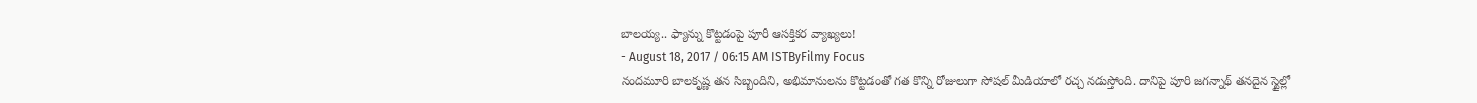బాలయ్య.. ఫ్యాన్ను కొట్టడంపై పూరీ ఆసక్తికర వ్యాఖ్యలు!
- August 18, 2017 / 06:15 AM ISTByFilmy Focus
నందమూరి బాలకృష్ణ తన సిబ్బందిని, అభిమానులను కొట్టడంతో గత కొన్ని రోజులుగా సోషల్ మీడియాలో రచ్చ నడుస్తోంది. దానిపై పూరి జగన్నాథ్ తనదైన స్టైల్లో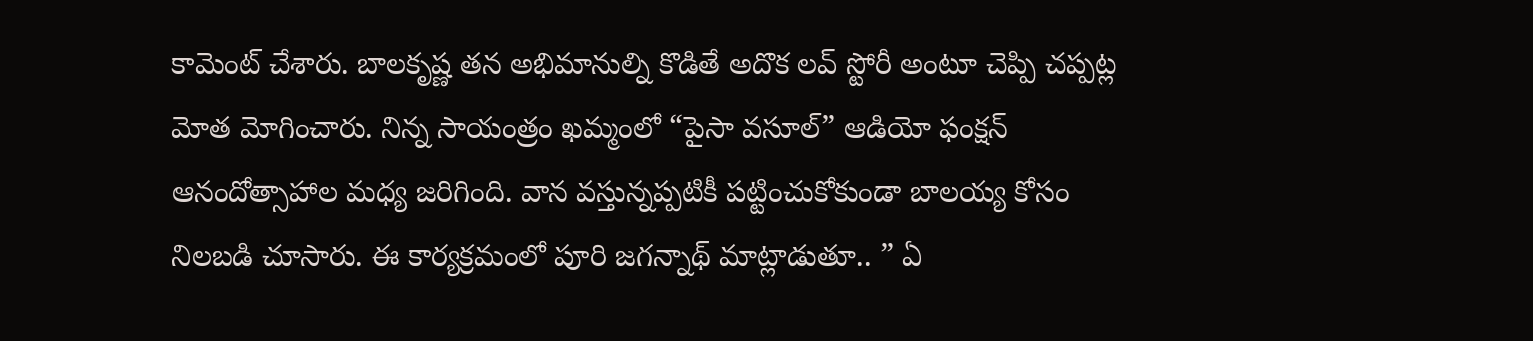కామెంట్ చేశారు. బాలకృష్ణ తన అభిమానుల్ని కొడితే అదొక లవ్ స్టోరీ అంటూ చెప్పి చప్పట్ల మోత మోగించారు. నిన్న సాయంత్రం ఖమ్మంలో “పైసా వసూల్” ఆడియో ఫంక్షన్ ఆనందోత్సాహాల మధ్య జరిగింది. వాన వస్తున్నప్పటికీ పట్టించుకోకుండా బాలయ్య కోసం నిలబడి చూసారు. ఈ కార్యక్రమంలో పూరి జగన్నాథ్ మాట్లాడుతూ.. ” ఏ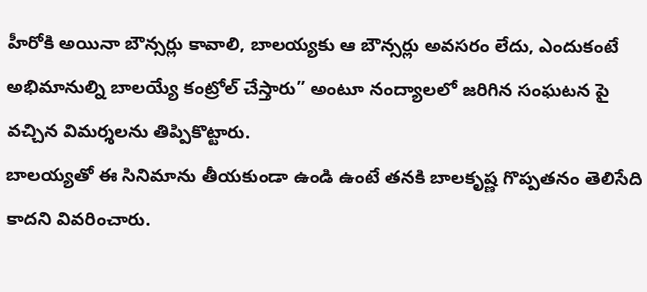హీరోకి అయినా బౌన్సర్లు కావాలి, బాలయ్యకు ఆ బౌన్సర్లు అవసరం లేదు, ఎందుకంటే అభిమానుల్ని బాలయ్యే కంట్రోల్ చేస్తారు” అంటూ నంద్యాలలో జరిగిన సంఘటన పై వచ్చిన విమర్శలను తిప్పికొట్టారు.
బాలయ్యతో ఈ సినిమాను తీయకుండా ఉండి ఉంటే తనకి బాలకృష్ణ గొప్పతనం తెలిసేది కాదని వివరించారు.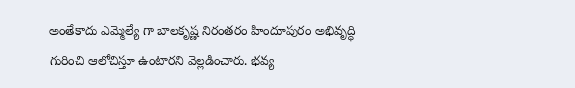అంతేకాదు ఎమ్మెల్యే గా బాలకృష్ణ నిరంతరం హిందూపురం అభివృద్ధి గురించి ఆలోచిస్తూ ఉంటారని వెల్లడించారు. భవ్య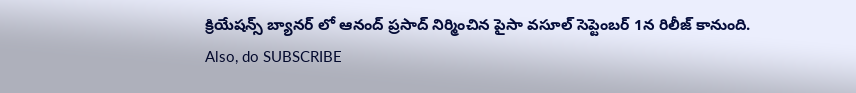క్రియేషన్స్ బ్యానర్ లో ఆనంద్ ప్రసాద్ నిర్మించిన పైసా వసూల్ సెప్టెంబర్ 1న రిలీజ్ కానుంది.
Also, do SUBSCRIBE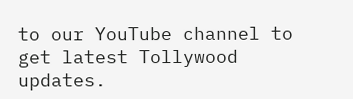to our YouTube channel to get latest Tollywood updates.